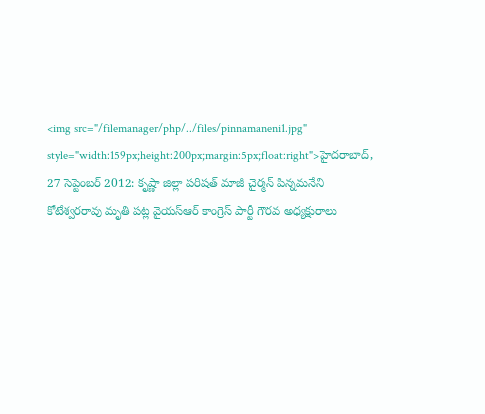<img src="/filemanager/php/../files/pinnamaneni1.jpg" style="width:159px;height:200px;margin:5px;float:right">హైదరాబాద్, 27 సెప్టెంబర్ 2012: కృష్ణా జిల్లా పరిషత్ మాజీ చైర్మన్ పిన్నమనేని కోటేశ్వరరావు మృతి పట్ల వైయస్ఆర్ కాంగ్రెస్ పార్టీ గౌరవ అధ్యక్షురాలు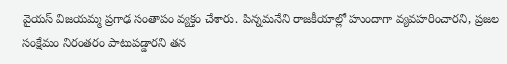వైయస్ విజయమ్మ ప్రగాఢ సంతాపం వ్యక్తం చేశారు. పిన్నమనేని రాజకీయాల్లో హుందాగా వ్యవహరించారని, ప్రజల సంక్షేమం నిరంతరం పాటుపడ్డారని తన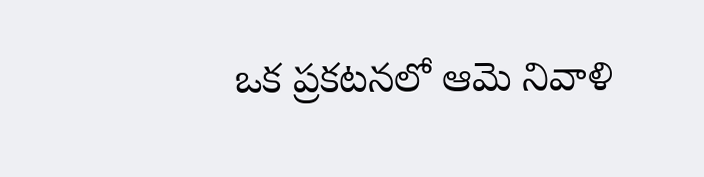ఒక ప్రకటనలో ఆమె నివాళి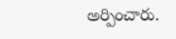అర్పించారు.